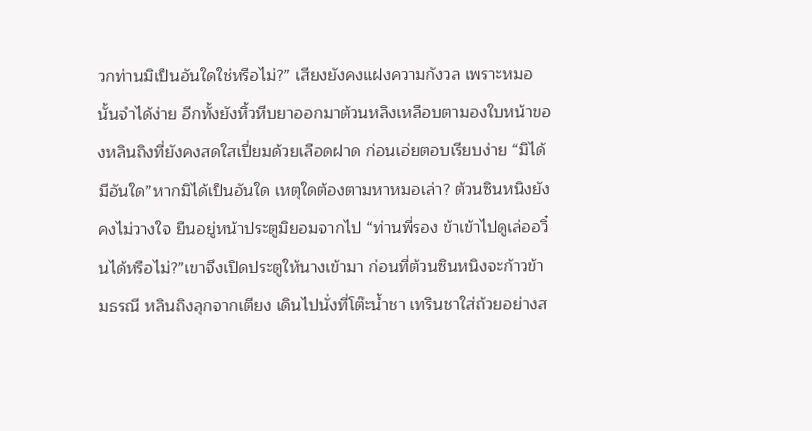วกท่านมิเป็นอันใดใช่หรือไม่?” เสียงยังคงแฝงความกังวล เพราะหมอนั้นจำได้ง่าย อีกทั้งยังหิ้วหีบยาออกมาต้วนหลิงเหลือบตามองใบหน้าของหลินถิงที่ยังคงสดใสเปี่ยมด้วยเลือดฝาด ก่อนเอ่ยตอบเรียบง่าย “มิได้มีอันใด”หากมิได้เป็นอันใด เหตุใดต้องตามหาหมอเล่า? ต้วนซินหนิงยังคงไม่วางใจ ยืนอยู่หน้าประตูมิยอมจากไป “ท่านพี่รอง ข้าเข้าไปดูเล่ออวิ๋นได้หรือไม่?”เขาจึงเปิดประตูให้นางเข้ามา ก่อนที่ต้วนซินหนิงจะก้าวข้ามธรณี หลินถิงลุกจากเตียง เดินไปนั่งที่โต๊ะน้ำชา เทรินชาใส่ถ้วยอย่างส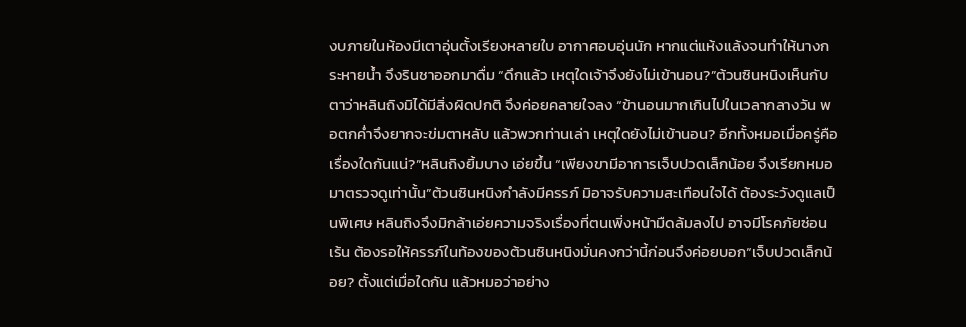งบภายในห้องมีเตาอุ่นตั้งเรียงหลายใบ อากาศอบอุ่นนัก หากแต่แห้งแล้งจนทำให้นางกระหายน้ำ จึงรินชาออกมาดื่ม “ดึกแล้ว เหตุใดเจ้าจึงยังไม่เข้านอน?”ต้วนซินหนิงเห็นกับตาว่าหลินถิงมิได้มีสิ่งผิดปกติ จึงค่อยคลายใจลง “ข้านอนมากเกินไปในเวลากลางวัน พอตกค่ำจึงยากจะข่มตาหลับ แล้วพวกท่านเล่า เหตุใดยังไม่เข้านอน? อีกทั้งหมอเมื่อครู่คือเรื่องใดกันแน่?”หลินถิงยิ้มบาง เอ่ยขึ้น “เพียงขามีอาการเจ็บปวดเล็กน้อย จึงเรียกหมอมาตรวจดูเท่านั้น”ต้วนซินหนิงกำลังมีครรภ์ มิอาจรับความสะเทือนใจได้ ต้องระวังดูแลเป็นพิเศษ หลินถิงจึงมิกล้าเอ่ยความจริงเรื่องที่ตนเพิ่งหน้ามืดล้มลงไป อาจมีโรคภัยซ่อนเร้น ต้องรอให้ครรภ์ในท้องของต้วนซินหนิงมั่นคงกว่านี้ก่อนจึงค่อยบอก“เจ็บปวดเล็กน้อย? ตั้งแต่เมื่อใดกัน แล้วหมอว่าอย่าง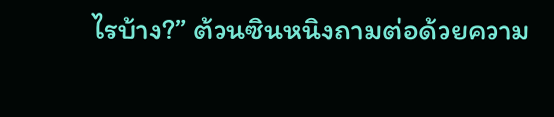ไรบ้าง?” ต้วนซินหนิงถามต่อด้วยความ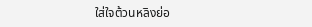ใส่ใจต้วนหลิงย่อ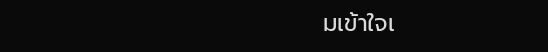มเข้าใจเ